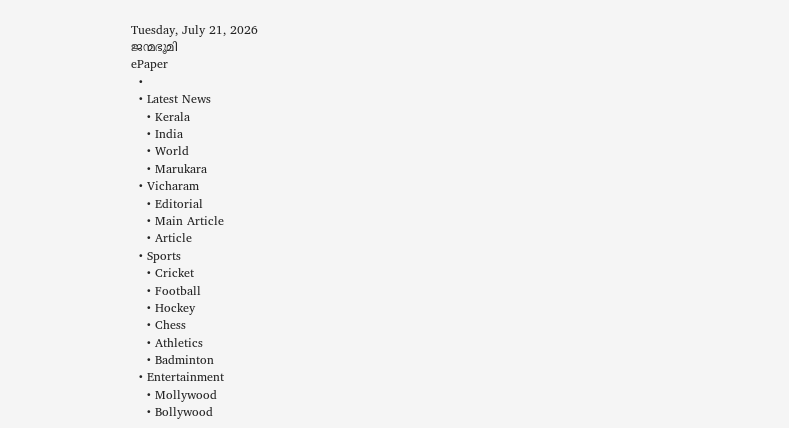Tuesday, July 21, 2026
ജന്മഭൂമി
ePaper
  •
  • Latest News
    • Kerala
    • India
    • World
    • Marukara
  • Vicharam
    • Editorial
    • Main Article
    • Article
  • Sports
    • Cricket
    • Football
    • Hockey
    • Chess
    • Athletics
    • Badminton
  • Entertainment
    • Mollywood
    • Bollywood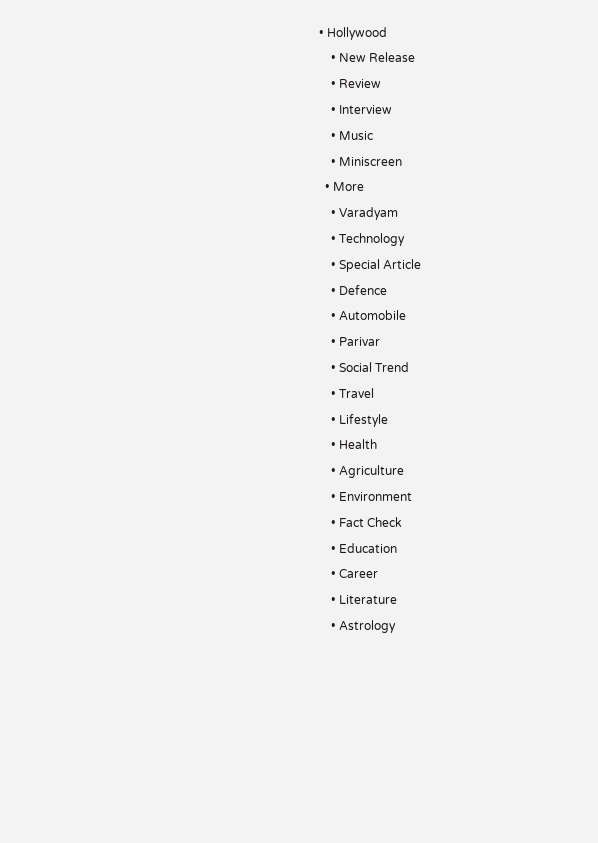• Hollywood
    • New Release
    • Review
    • Interview
    • Music
    • Miniscreen
  • More
    • Varadyam
    • Technology
    • Special Article
    • Defence
    • Automobile
    • Parivar
    • Social Trend
    • Travel
    • Lifestyle
    • Health
    • Agriculture
    • Environment
    • Fact Check
    • Education
    • Career
    • Literature
    • Astrology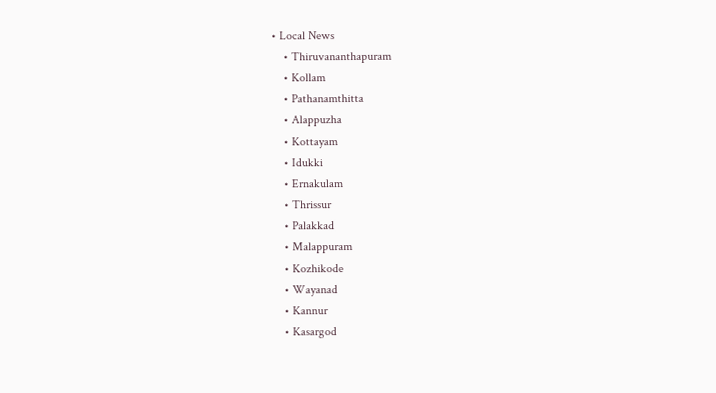• Local News
    • Thiruvananthapuram
    • Kollam
    • Pathanamthitta
    • Alappuzha
    • Kottayam
    • Idukki
    • Ernakulam
    • Thrissur
    • Palakkad
    • Malappuram
    • Kozhikode
    • Wayanad
    • Kannur
    • Kasargod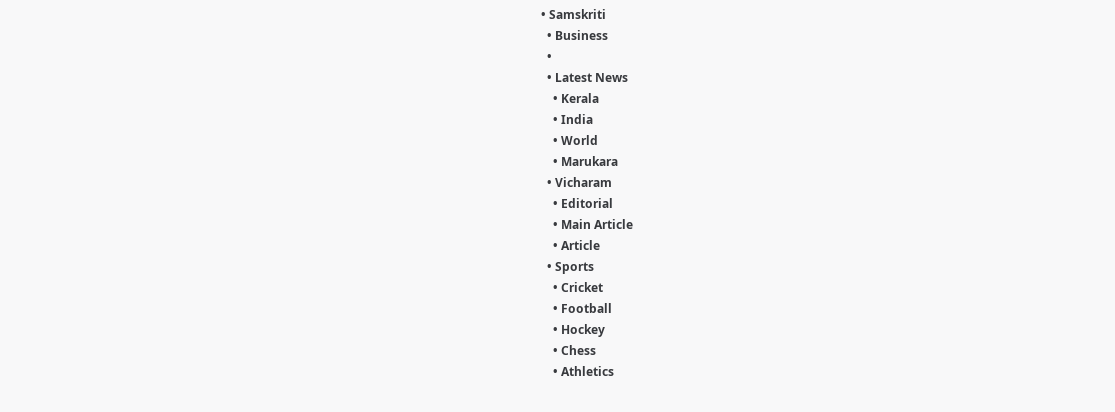• Samskriti
  • Business
  •
  • Latest News
    • Kerala
    • India
    • World
    • Marukara
  • Vicharam
    • Editorial
    • Main Article
    • Article
  • Sports
    • Cricket
    • Football
    • Hockey
    • Chess
    • Athletics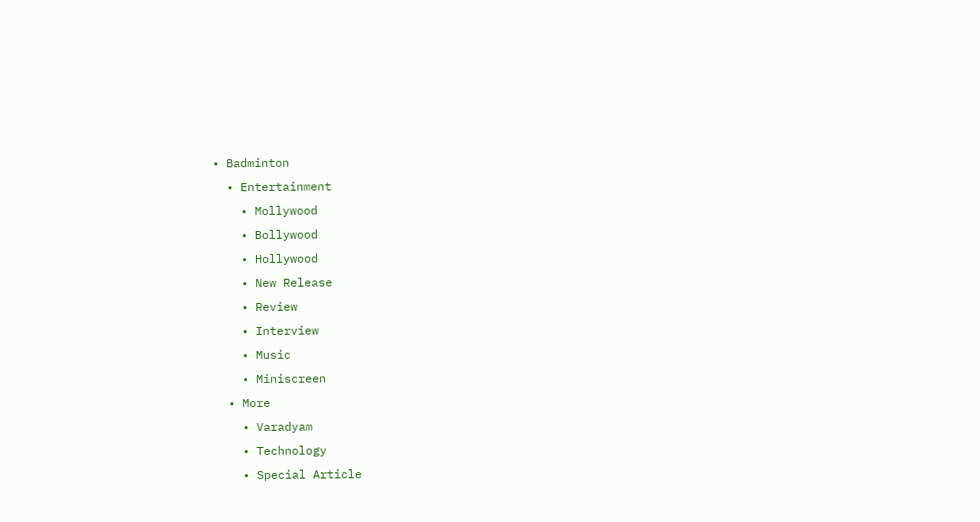• Badminton
  • Entertainment
    • Mollywood
    • Bollywood
    • Hollywood
    • New Release
    • Review
    • Interview
    • Music
    • Miniscreen
  • More
    • Varadyam
    • Technology
    • Special Article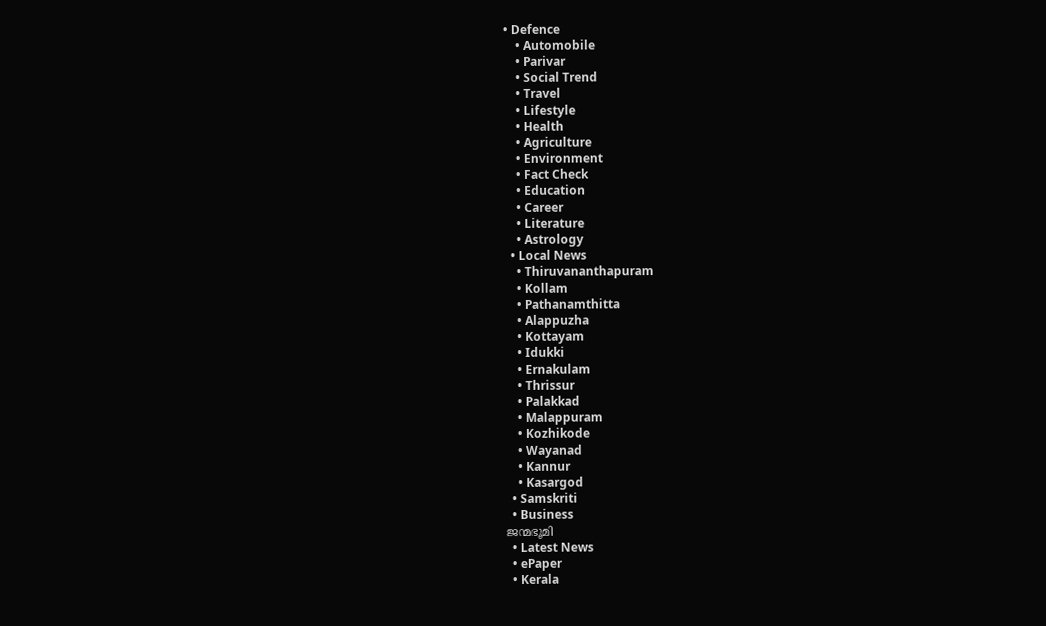• Defence
    • Automobile
    • Parivar
    • Social Trend
    • Travel
    • Lifestyle
    • Health
    • Agriculture
    • Environment
    • Fact Check
    • Education
    • Career
    • Literature
    • Astrology
  • Local News
    • Thiruvananthapuram
    • Kollam
    • Pathanamthitta
    • Alappuzha
    • Kottayam
    • Idukki
    • Ernakulam
    • Thrissur
    • Palakkad
    • Malappuram
    • Kozhikode
    • Wayanad
    • Kannur
    • Kasargod
  • Samskriti
  • Business
ജന്മഭൂമി
  • Latest News
  • ePaper
  • Kerala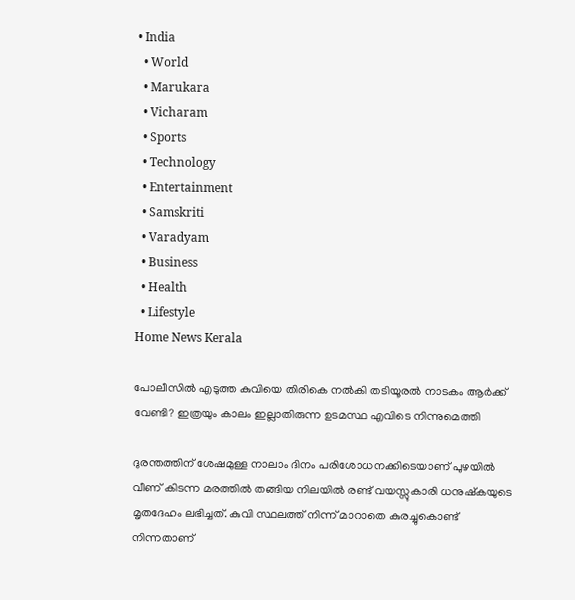• India
  • World
  • Marukara
  • Vicharam
  • Sports
  • Technology
  • Entertainment
  • Samskriti
  • Varadyam
  • Business
  • Health
  • Lifestyle
Home News Kerala

പോലീസിൽ എടുത്ത കുവിയെ തിരികെ നല്‍കി തടിയൂരൽ നാടകം ആര്‍ക്ക് വേണ്ടി? ഇത്രയും കാലം ഇല്ലാതിരുന്ന ഉടമസ്ഥ എവിടെ നിന്നുമെത്തി

ദുരന്തത്തിന് ശേഷമുള്ള നാലാം ദിനം പരിശോധനക്കിടെയാണ് പുഴയില്‍ വീണ് കിടന്ന മരത്തില്‍ തങ്ങിയ നിലയില്‍ രണ്ട് വയസ്സുകാരി ധനുഷ്‌കയുടെ മൃതദേഹം ലഭിച്ചത്. കുവി സ്ഥലത്ത് നിന്ന് മാറാതെ കുരച്ചുകൊണ്ട് നിന്നതാണ്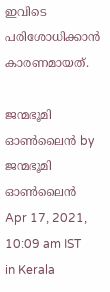ഇവിടെ പരിശോധിക്കാന്‍ കാരണമായത്.

ജന്മഭൂമി ഓണ്‍ലൈന്‍ by ജന്മഭൂമി ഓണ്‍ലൈന്‍
Apr 17, 2021, 10:09 am IST
in Kerala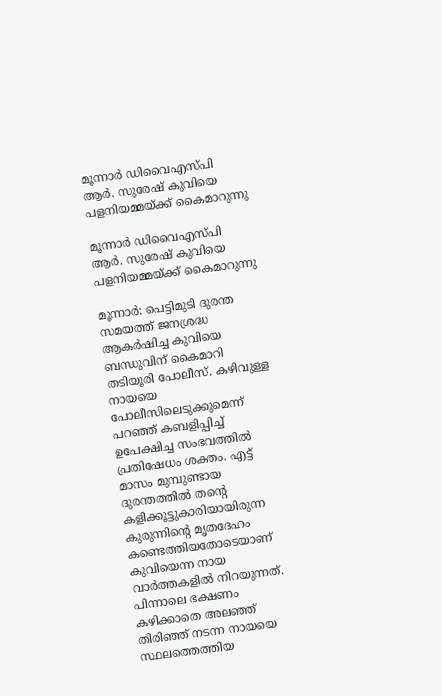മൂന്നാര്‍ ഡിവൈഎസ്പി ആര്‍. സുരേഷ് കുവിയെ പളനിയമ്മയ്ക്ക് കൈമാറുന്നു

മൂന്നാര്‍ ഡിവൈഎസ്പി ആര്‍. സുരേഷ് കുവിയെ പളനിയമ്മയ്ക്ക് കൈമാറുന്നു

മൂന്നാര്‍: പെട്ടിമുടി ദുരന്ത സമയത്ത് ജനശ്രദ്ധ ആകര്‍ഷിച്ച കുവിയെ ബന്ധുവിന് കൈമാറി തടിയൂരി പോലീസ്. കഴിവുള്ള നായയെ പോലീസിലെടുക്കുമെന്ന് പറഞ്ഞ് കബളിപ്പിച്ച് ഉപേക്ഷിച്ച സംഭവത്തില്‍ പ്രതിഷേധം ശക്തം. എട്ട് മാസം മുമ്പുണ്ടായ ദുരന്തത്തില്‍ തന്റെ കളിക്കൂട്ടുകാരിയായിരുന്ന കുരുന്നിന്റെ മൃതദേഹം കണ്ടെത്തിയതോടെയാണ് കുവിയെന്ന നായ വാര്‍ത്തകളില്‍ നിറയുന്നത്. പിന്നാലെ ഭക്ഷണം കഴിക്കാതെ അലഞ്ഞ് തിരിഞ്ഞ് നടന്ന നായയെ സ്ഥലത്തെത്തിയ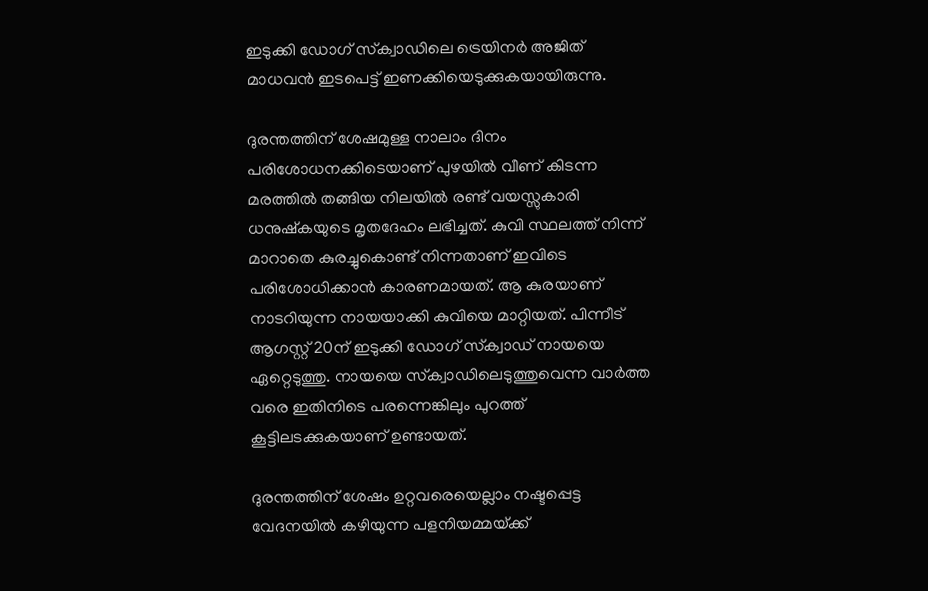ഇടുക്കി ഡോഗ് സ്‌ക്വാഡിലെ ട്രെയിനര്‍ അജിത് മാധവന്‍ ഇടപെട്ട് ഇണക്കിയെടുക്കുകയായിരുന്നു.

ദുരന്തത്തിന് ശേഷമുള്ള നാലാം ദിനം പരിശോധനക്കിടെയാണ് പുഴയില്‍ വീണ് കിടന്ന മരത്തില്‍ തങ്ങിയ നിലയില്‍ രണ്ട് വയസ്സുകാരി ധനുഷ്‌കയുടെ മൃതദേഹം ലഭിച്ചത്. കുവി സ്ഥലത്ത് നിന്ന് മാറാതെ കുരച്ചുകൊണ്ട് നിന്നതാണ് ഇവിടെ പരിശോധിക്കാന്‍ കാരണമായത്. ആ കുരയാണ് നാടറിയുന്ന നായയാക്കി കുവിയെ മാറ്റിയത്. പിന്നീട് ആഗസ്റ്റ് 20ന് ഇടുക്കി ഡോഗ് സ്‌ക്വാഡ് നായയെ ഏറ്റെടുത്തു. നായയെ സ്‌ക്വാഡിലെടുത്തുവെന്ന വാര്‍ത്ത വരെ ഇതിനിടെ പരന്നെങ്കിലും പുറത്ത് കൂട്ടിലടക്കുകയാണ് ഉണ്ടായത്.

ദുരന്തത്തിന് ശേഷം ഉറ്റവരെയെല്ലാം നഷ്ടപ്പെട്ട വേദനയില്‍ കഴിയുന്ന പളനിയമ്മയ്‌ക്ക്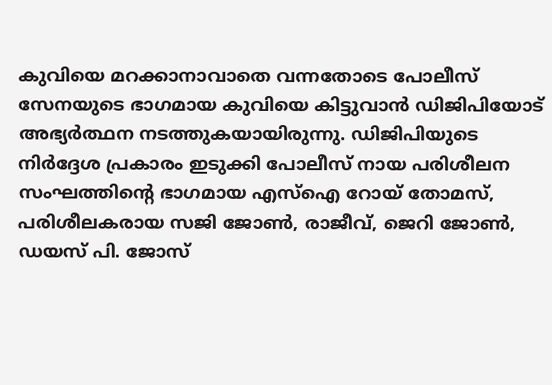കുവിയെ മറക്കാനാവാതെ വന്നതോടെ പോലീസ് സേനയുടെ ഭാഗമായ കുവിയെ കിട്ടുവാന്‍ ഡിജിപിയോട് അഭ്യര്‍ത്ഥന നടത്തുകയായിരുന്നു. ഡിജിപിയുടെ നിര്‍ദ്ദേശ പ്രകാരം ഇടുക്കി പോലീസ് നായ പരിശീലന സംഘത്തിന്റെ ഭാഗമായ എസ്‌ഐ റോയ് തോമസ്, പരിശീലകരായ സജി ജോണ്‍, രാജീവ്, ജെറി ജോണ്‍, ഡയസ് പി. ജോസ്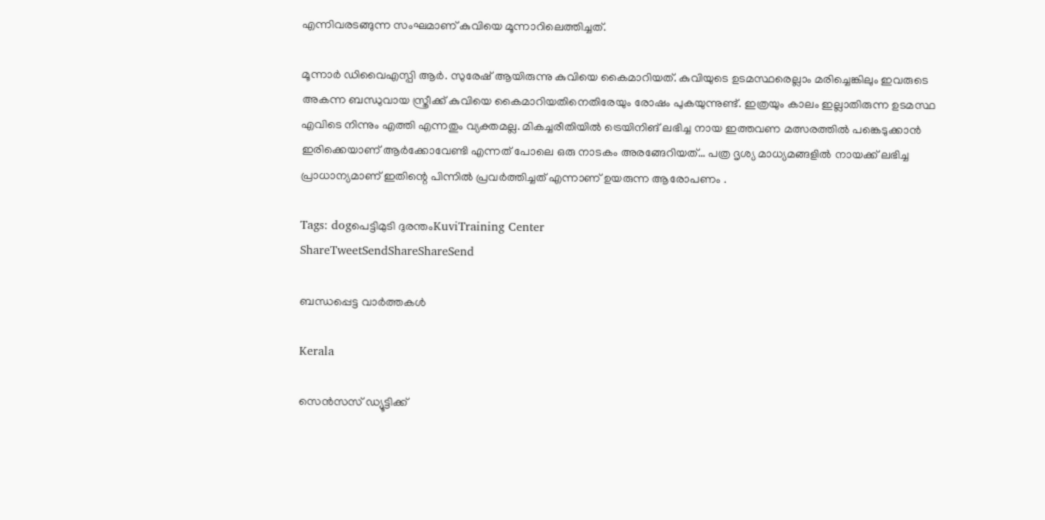എന്നിവരടങ്ങുന്ന സംഘമാണ് കുവിയെ മൂന്നാറിലെത്തിച്ചത്.

മൂന്നാര്‍ ഡിവൈഎസ്പി ആര്‍. സുരേഷ് ആയിരുന്നു കുവിയെ കൈമാറിയത്. കുവിയുടെ ഉടമസ്ഥരെല്ലാം മരിച്ചെങ്കിലും ഇവരുടെ അകന്ന ബന്ധുവായ സ്ത്രീക്ക് കുവിയെ കൈമാറിയതിനെതിരേയും രോഷം പുകയുന്നുണ്ട്. ഇത്രയും കാലം ഇല്ലാതിരുന്ന ഉടമസ്ഥ എവിടെ നിന്നും എത്തി എന്നതും വ്യക്തമല്ല. മികച്ചരീതിയിൽ ട്രെയിനിങ് ലഭിച്ച നായ ഇത്തവണ മത്സരത്തിൽ പങ്കെടുക്കാൻ  ഇരിക്കെയാണ് ആർക്കോവേണ്ടി എന്നത് പോലെ ഒരു നാടകം അരങ്ങേറിയത്… പത്ര ദൃശ്യ മാധ്യമങ്ങളിൽ നായക്ക് ലഭിച്ച പ്രാധാന്യമാണ് ഇതിന്റെ പിന്നിൽ പ്രവർത്തിച്ചത് എന്നാണ് ഉയരുന്ന ആരോപണം .

Tags: dogപെട്ടിമുടി ദുരന്തംKuviTraining Center
ShareTweetSendShareShareSend

ബന്ധപ്പെട്ട വാര്‍ത്തകള്‍

Kerala

സെന്‍സസ് ഡ്യൂട്ടിക്ക്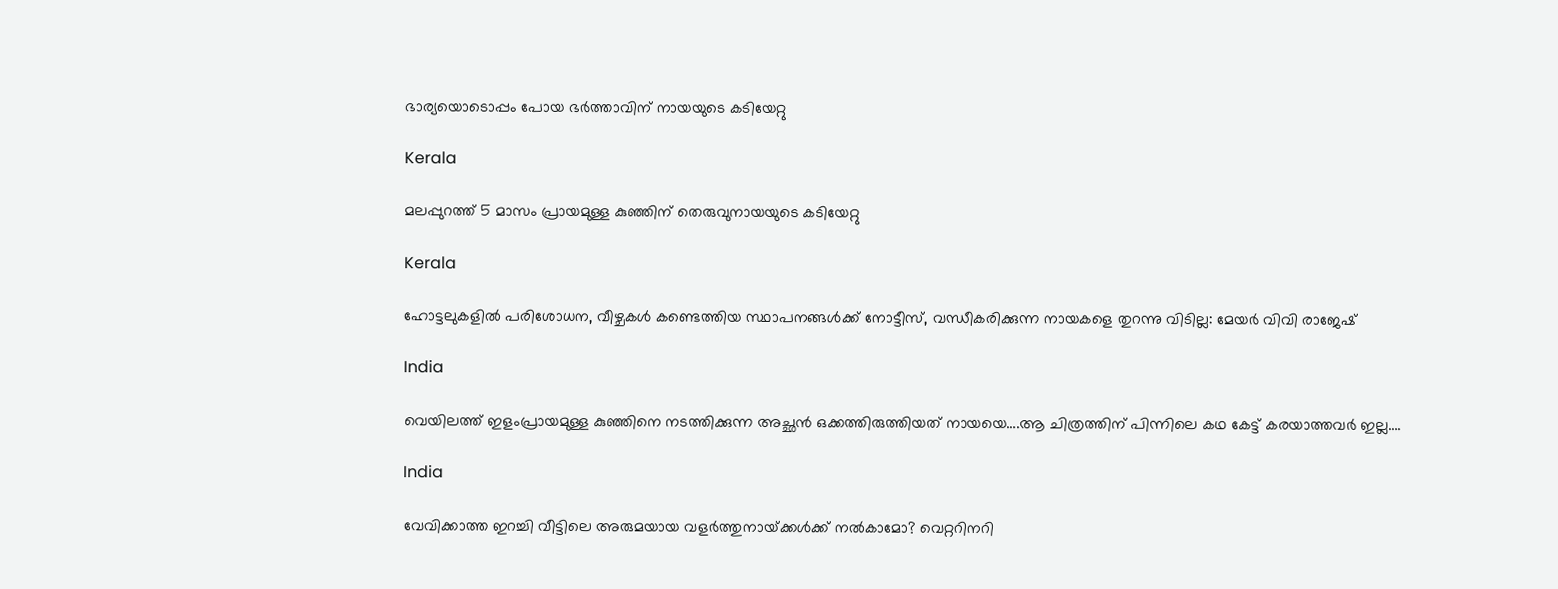ഭാര്യയൊടൊപ്പം പോയ ഭര്‍ത്താവിന് നായയുടെ കടിയേറ്റു

Kerala

മലപ്പുറത്ത് 5 മാസം പ്രായമുള്ള കുഞ്ഞിന് തെരുവുനായയുടെ കടിയേറ്റു

Kerala

ഹോട്ടലുകളില്‍ പരിശോധന, വീഴ്ചകള്‍ കണ്ടെത്തിയ സ്ഥാപനങ്ങള്‍ക്ക് നോട്ടീസ്, വന്ധീകരിക്കുന്ന നായകളെ തുറന്നു വിടില്ല: മേയര്‍ വിവി രാജേഷ്

India

വെയിലത്ത് ഇളംപ്രായമുള്ള കുഞ്ഞിനെ നടത്തിക്കുന്ന അച്ഛന്‍ ഒക്കത്തിരുത്തിയത് നായയെ….ആ ചിത്രത്തിന് പിന്നിലെ കഥ കേട്ട് കരയാത്തവര്‍ ഇല്ല….

India

വേവിക്കാത്ത ഇറച്ചി വീട്ടിലെ അരുമയായ വളര്‍ത്തുനായ്‌ക്കള്‍ക്ക് നല്‍കാമോ? വെറ്ററിനറി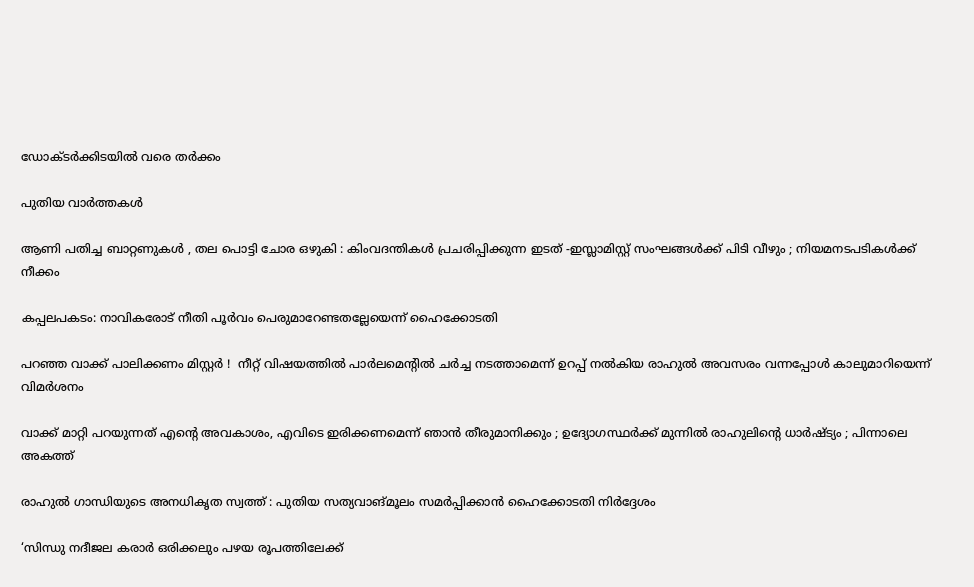ഡോക്ടര്‍ക്കിടയില്‍ വരെ തര്‍ക്കം

പുതിയ വാര്‍ത്തകള്‍

ആണി പതിച്ച ബാറ്റണുകൾ , തല പൊട്ടി ചോര ഒഴുകി : കിംവദന്തികൾ പ്രചരിപ്പിക്കുന്ന ഇടത് -ഇസ്ലാമിസ്റ്റ് സംഘങ്ങൾക്ക് പിടി വീഴും ; നിയമനടപടികൾക്ക് നീക്കം

കപ്പലപകടം: നാവികരോട് നീതി പൂര്‍വം പെരുമാറേണ്ടതല്ലേയെന്ന് ഹൈക്കോടതി

പറഞ്ഞ വാക്ക് പാലിക്കണം മിസ്റ്റർ !  നീറ്റ് വിഷയത്തിൽ പാർലമെന്റിൽ ചർച്ച നടത്താമെന്ന് ഉറപ്പ് നൽകിയ രാഹുൽ അവസരം വന്നപ്പോൾ കാലുമാറിയെന്ന് വിമർശനം

വാക്ക് മാറ്റി പറയുന്നത് എന്റെ അവകാശം, എവിടെ ഇരിക്കണമെന്ന് ഞാൻ തീരുമാനിക്കും ; ഉദ്യോഗസ്ഥർക്ക് മുന്നിൽ രാഹുലിന്റെ ധാർഷ്ട്യം ; പിന്നാലെ അകത്ത്

രാഹുല്‍ ഗാന്ധിയുടെ അനധികൃത സ്വത്ത് : പുതിയ സത്യവാങ്മൂലം സമര്‍പ്പിക്കാന്‍ ഹൈക്കോടതി നിര്‍ദ്ദേശം

‘സിന്ധു നദീജല കരാർ ഒരിക്കലും പഴയ രൂപത്തിലേക്ക്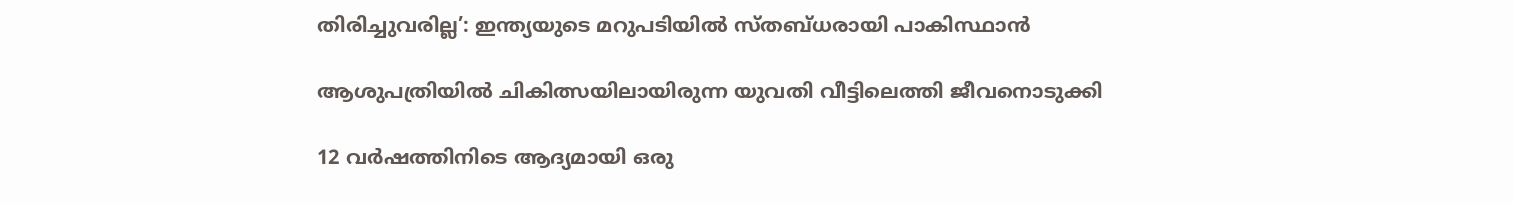തിരിച്ചുവരില്ല’: ഇന്ത്യയുടെ മറുപടിയിൽ സ്തബ്ധരായി പാകിസ്ഥാൻ

ആശുപത്രിയില്‍ ചികിത്സയിലായിരുന്ന യുവതി വീട്ടിലെത്തി ജീവനൊടുക്കി

12 വർഷത്തിനിടെ ആദ്യമായി ഒരു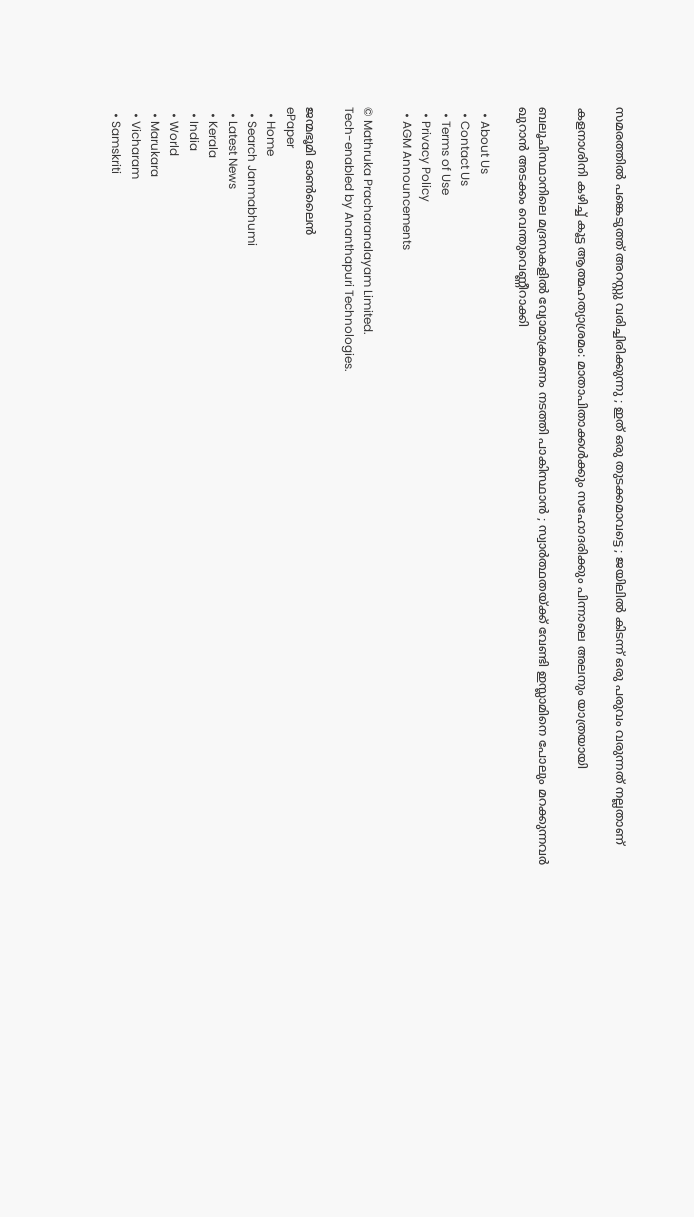സമരത്തിൽ പങ്കെടുത്ത് അറസ്റ്റു വരിച്ചിരിക്കുന്നു ; ഇത് ഒരു തുടക്കമാവട്ടെ ; ജയിലിൽ കിടന്ന് ഒരു പരുവം വരുന്നത് നല്ലതാണ്

കളനാശിനി കഴിച്ച് കൂട്ട ആത്മഹത്യാശ്രമം: മാതാപിതാക്കള്‍ക്കും സഹോദരിക്കും പിന്നാലെ അലനും യാത്രയായി

ബലൂചിസ്ഥാനിലെ മദ്രസകളിൽ വ്യോമാക്രമണം നടത്തി പാകിസ്ഥാൻ ; സ്വാർത്ഥതയ്‌ക്ക് വേണ്ടി ഇസ്ലാമിനെ പോലും മറക്കുന്നവർ ഖുറാൻ അടക്കം വെന്തുവെണ്ണീറാക്കി

  • About Us
  • Contact Us
  • Terms of Use
  • Privacy Policy
  • AGM Announcements

© Mathruka Pracharanalayam Limited.
Tech-enabled by Ananthapuri Technologies.

ജന്മഭൂമി ഓണ്‍ലൈന്‍
ePaper
  • Home
  • Search Janmabhumi
  • Latest News
  • Kerala
  • India
  • World
  • Marukara
  • Vicharam
  • Samskriti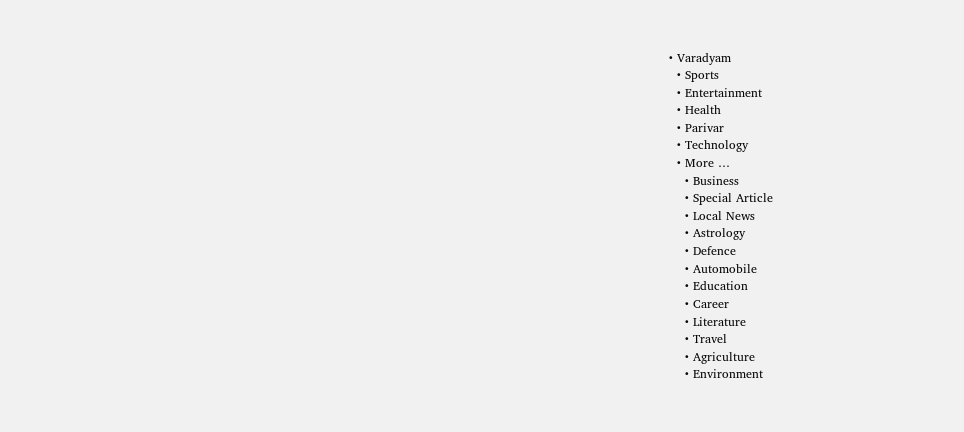• Varadyam
  • Sports
  • Entertainment
  • Health
  • Parivar
  • Technology
  • More …
    • Business
    • Special Article
    • Local News
    • Astrology
    • Defence
    • Automobile
    • Education
    • Career
    • Literature
    • Travel
    • Agriculture
    • Environment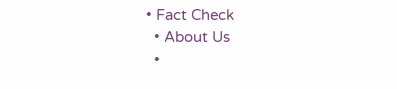• Fact Check
  • About Us
  •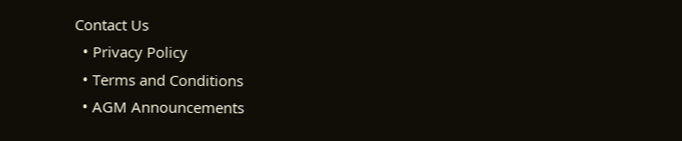Contact Us
  • Privacy Policy
  • Terms and Conditions
  • AGM Announcements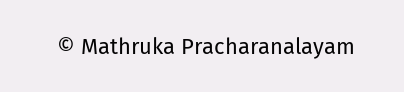© Mathruka Pracharanalayam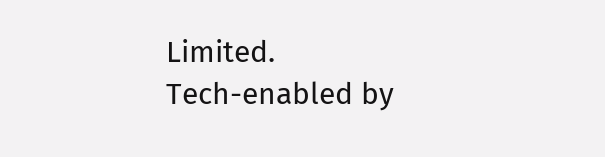Limited.
Tech-enabled by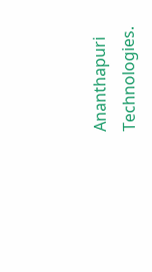Ananthapuri Technologies.